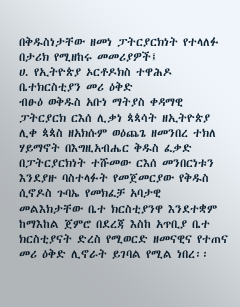በቅዱስነታቸው ዘመነ ፓትርያርክነት የተላለፉ በታሪክ የሚዘከሩ መመሪያዎች፤
ሀ. የኢትዮጵያ ኦርቶዶክስ ተዋሕዶ ቤተክርስቲያን መሪ ዕቅድ
ብፁዕ ወቅዱስ አቡነ ማትያስ ቀዳማዊ ፓትርያርክ ርእሰ ሊቃነ ጳጳሳት ዘኢትዮጵያ ሊቀ ጳጳስ ዘአክሱም ወዕጨጌ ዘመንበረ ተክለ ሃይማኖት በእግዚአብሔር ቅዱስ ፈቃድ በፓትርያርክነት ተሹመው ርእሰ መንበርነቱን እንደያዙ ባስተላፉት የመጀመርያው የቅዱስ ሲኖዶስ ጉባኤ የመክፈቻ አባታዊ መልእክታቸው ቤተ ክርስቲያንዋ እንደተቋም ከማእከል ጀምሮ በደረጃ እስከ አጥቢያ ቤተ ክርስቲያናት ድረስ የሚወርድ ዘመናዊና የተጠና መሪ ዕቅድ ሊኖራት ይገባል የሚል ነበረ፡፡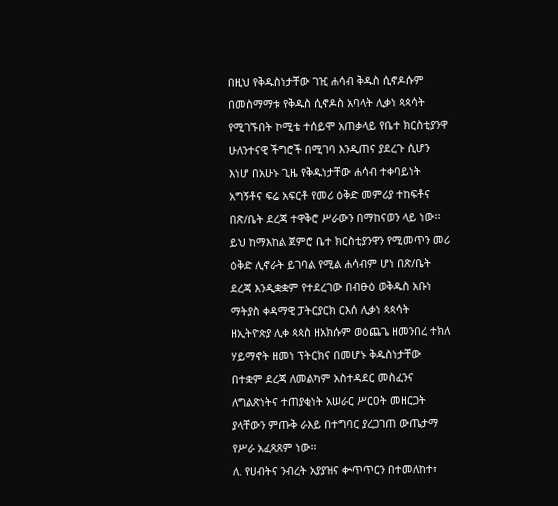በዚህ የቅዱስነታቸው ገዢ ሐሳብ ቅዱስ ሲኖዶሱም በመስማማቱ የቅዱስ ሲኖዶስ አባላት ሊቃነ ጳጳሳት የሚገኙበት ኮሚቴ ተሰይሞ አጠቃላይ የቤተ ክርስቲያንዋ ሁለንተናዊ ችግሮች በሚገባ እንዲጠና ያደረጉ ሲሆን እነሆ በአሁኑ ጊዜ የቅዱነታቸው ሐሳብ ተቀባይነት አግኝቶና ፍሬ አፍርቶ የመሪ ዕቅድ መምሪያ ተከፍቶና በጽ/ቤት ደረጃ ተዋቅሮ ሥራውን በማከናወን ላይ ነው፡፡ ይህ ከማእከል ጀምሮ ቤተ ክርስቲያንዋን የሚመጥን መሪ ዕቅድ ሊኖራት ይገባል የሚል ሐሳብም ሆነ በጽ/ቤት ደረጃ እንዲቋቋም የተደረገው በብፁዕ ወቅዱስ አቡነ ማትያስ ቀዳማዊ ፓትርያርክ ርእሰ ሊቃነ ጳጳሳት ዘኢትዮጵያ ሊቀ ጳጳስ ዘአክሱም ወዕጨጌ ዘመንበረ ተክለ ሃይማኖት ዘመነ ፕትርክና በመሆኑ ቅዱስነታቸው በተቋም ደረጃ ለመልካም አስተዳደር መስፈንና ለግልጽነትና ተጠያቂነት አሠራር ሥርዐት መዘርጋት ያላቸውን ምጡቅ ራእይ በተግባር ያረጋገጠ ውጤታማ የሥራ አፈጻጸም ነው፡፡
ለ. የሀብትና ንብረት አያያዝና ቍጥጥርን በተመለከተ፣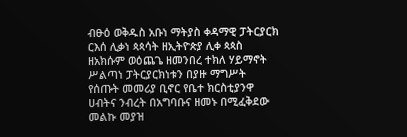ብፁዕ ወቅዱስ አቡነ ማትያስ ቀዳማዊ ፓትርያርክ ርእሰ ሊቃነ ጳጳሳት ዘኢትዮጵያ ሊቀ ጳጳስ ዘአክሱም ወዕጨጌ ዘመንበረ ተክለ ሃይማኖት ሥልጣነ ፓትርያርክነቱን በያዙ ማግሥት የሰጡት መመሪያ ቢኖር የቤተ ክርስቲያንዋ ሀብትና ንብረት በአግባቡና ዘመኑ በሚፈቅደው መልኩ መያዝ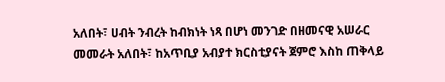አለበት፣ ሀብት ንብረት ከብክነት ነጻ በሆነ መንገድ በዘመናዊ አሠራር መመራት አለበት፣ ከአጥቢያ አብያተ ክርስቲያናት ጀምሮ እስከ ጠቅላይ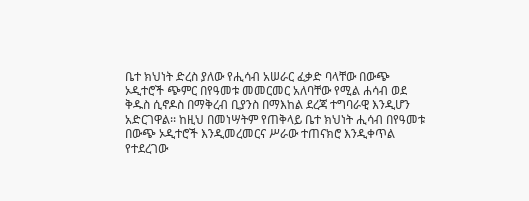ቤተ ክህነት ድረስ ያለው የሒሳብ አሠራር ፈቃድ ባላቸው በውጭ ኦዲተሮች ጭምር በየዓመቱ መመርመር አለባቸው የሚል ሐሳብ ወደ ቅዱስ ሲኖዶስ በማቅረብ ቢያንስ በማእከል ደረጃ ተግባራዊ እንዲሆን አድርገዋል፡፡ ከዚህ በመነሣትም የጠቅላይ ቤተ ክህነት ሒሳብ በየዓመቱ በውጭ ኦዲተሮች እንዲመረመርና ሥራው ተጠናክሮ እንዲቀጥል የተደረገው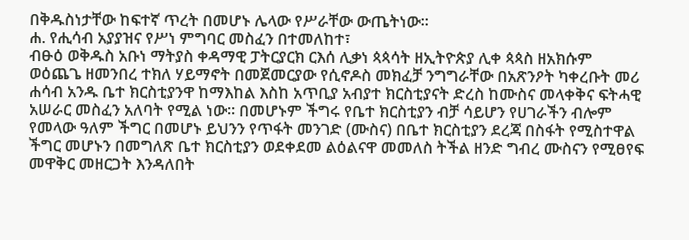በቅዱስነታቸው ከፍተኛ ጥረት በመሆኑ ሌላው የሥራቸው ውጤትነው፡፡
ሐ. የሒሳብ አያያዝና የሥነ ምግባር መስፈን በተመለከተ፣
ብፁዕ ወቅዱስ አቡነ ማትያስ ቀዳማዊ ፓትርያርክ ርእሰ ሊቃነ ጳጳሳት ዘኢትዮጵያ ሊቀ ጳጳስ ዘአክሱም ወዕጨጌ ዘመንበረ ተክለ ሃይማኖት በመጀመርያው የሲኖዶስ መክፈቻ ንግግራቸው በአጽንዖት ካቀረቡት መሪ ሐሳብ አንዱ ቤተ ክርስቲያንዋ ከማእከል እስከ አጥቢያ አብያተ ክርስቲያናት ድረስ ከሙስና መላቀቅና ፍትሓዊ አሠራር መስፈን አለባት የሚል ነው፡፡ በመሆኑም ችግሩ የቤተ ክርስቲያን ብቻ ሳይሆን የሀገራችን ብሎም የመላው ዓለም ችግር በመሆኑ ይህንን የጥፋት መንገድ (ሙስና) በቤተ ክርስቲያን ደረጃ በስፋት የሚስተዋል ችግር መሆኑን በመግለጽ ቤተ ክርስቲያን ወደቀደመ ልዕልናዋ መመለስ ትችል ዘንድ ግብረ ሙስናን የሚፀየፍ መዋቅር መዘርጋት እንዳለበት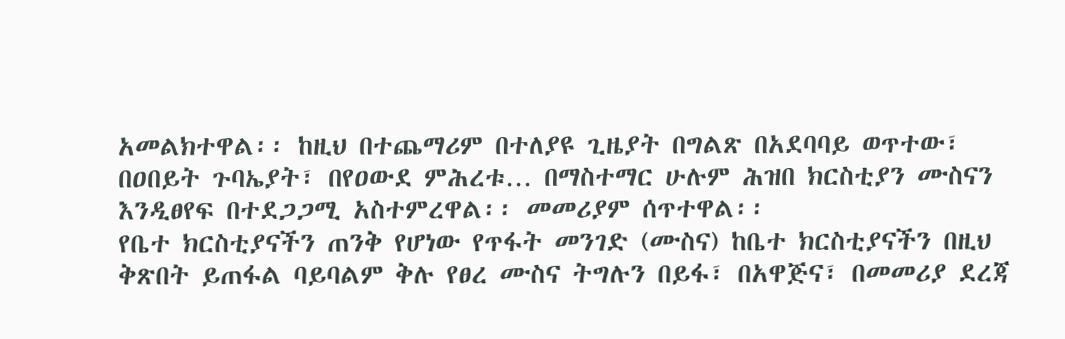አመልክተዋል፡፡ ከዚህ በተጨማሪም በተለያዩ ጊዜያት በግልጽ በአደባባይ ወጥተው፣ በዐበይት ጉባኤያት፣ በየዐውደ ምሕረቱ… በማስተማር ሁሉም ሕዝበ ክርስቲያን ሙስናን እንዲፀየፍ በተደጋጋሚ አስተምረዋል፡፡ መመሪያም ሰጥተዋል፡፡
የቤተ ክርስቲያናችን ጠንቅ የሆነው የጥፋት መንገድ (ሙስና) ከቤተ ክርስቲያናችን በዚህ ቅጽበት ይጠፋል ባይባልም ቅሉ የፀረ ሙስና ትግሉን በይፋ፣ በአዋጅና፣ በመመሪያ ደረጃ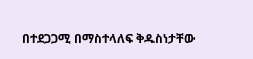በተደጋጋሚ በማስተላለፍ ቅዱስነታቸው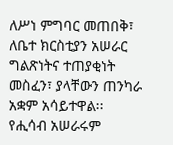ለሥነ ምግባር መጠበቅ፣ ለቤተ ክርስቲያን አሠራር ግልጽነትና ተጠያቂነት መስፈን፣ ያላቸውን ጠንካራ አቋም አሳይተዋል፡፡ የሒሳብ አሠራሩም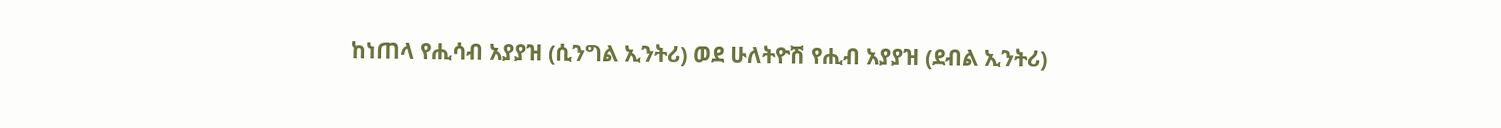ከነጠላ የሒሳብ አያያዝ (ሲንግል ኢንትሪ) ወደ ሁለትዮሽ የሒብ አያያዝ (ደብል ኢንትሪ)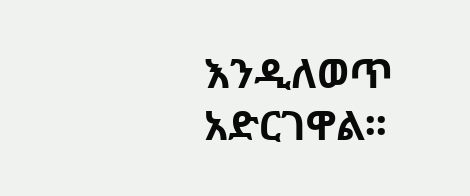እንዲለወጥ አድርገዋል፡፡